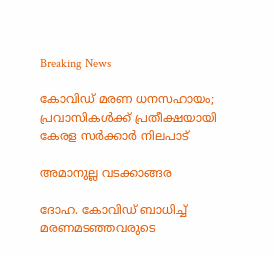Breaking News

കോവിഡ് മരണ ധനസഹായം; പ്രവാസികള്‍ക്ക് പ്രതീക്ഷയായി കേരള സര്‍ക്കാര്‍ നിലപാട്

അമാനുല്ല വടക്കാങ്ങര

ദോഹ. കോവിഡ് ബാധിച്ച് മരണമടഞ്ഞവരുടെ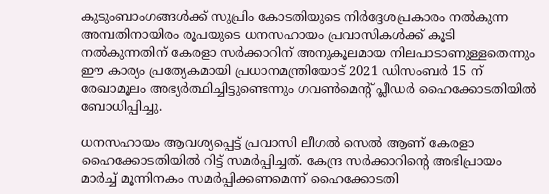കുടുംബാംഗങ്ങള്‍ക്ക് സുപ്രിം കോടതിയുടെ നിര്‍ദ്ദേശപ്രകാരം നല്‍കുന്ന അമ്പതിനായിരം രൂപയുടെ ധനസഹായം പ്രവാസികള്‍ക്ക് കൂടി നല്‍കുന്നതിന് കേരളാ സര്‍ക്കാറിന് അനുകൂലമായ നിലപാടാണുള്ളതെന്നും ഈ കാര്യം പ്രത്യേകമായി പ്രധാനമന്ത്രിയോട് 2021 ഡിസംബര്‍ 15 ന് രേഖാമൂലം അഭ്യര്‍ത്ഥിച്ചിട്ടുണ്ടെന്നും ഗവണ്‍മെന്റ് പ്ലീഡര്‍ ഹൈക്കോടതിയില്‍ ബോധിപ്പിച്ചു.

ധനസഹായം ആവശ്യപ്പെട്ട് പ്രവാസി ലീഗല്‍ സെല്‍ ആണ് കേരളാ ഹൈക്കോടതിയില്‍ റിട്ട് സമര്‍പ്പിച്ചത്. കേന്ദ്ര സര്‍ക്കാറിന്റെ അഭിപ്രായം മാര്‍ച്ച് മൂന്നിനകം സമര്‍പ്പിക്കണമെന്ന് ഹൈക്കോടതി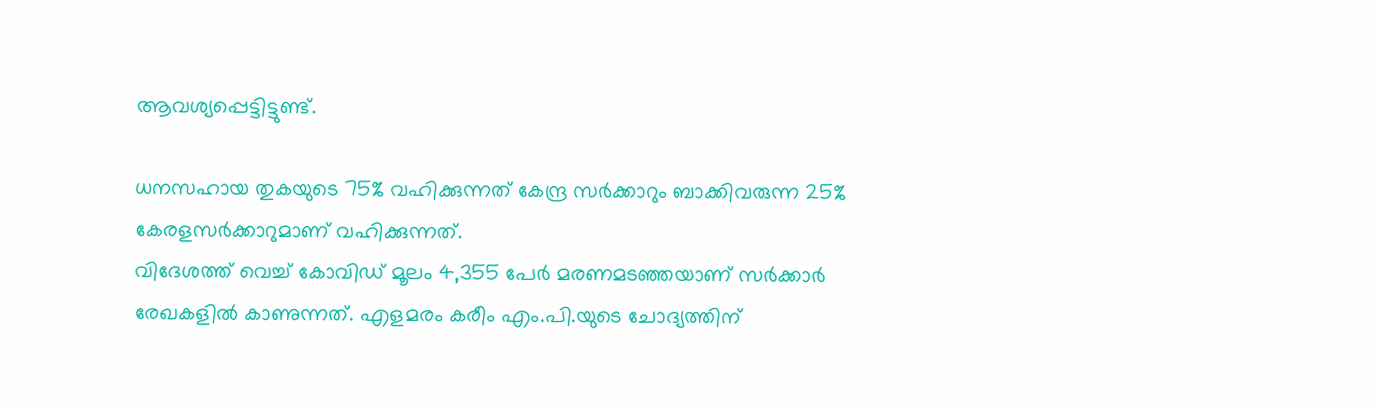ആവശ്യപ്പെട്ടിട്ടുണ്ട്.

ധനസഹായ തുകയുടെ 75% വഹിക്കുന്നത് കേന്ദ്ര സര്‍ക്കാറും ബാക്കിവരുന്ന 25% കേരളസര്‍ക്കാറുമാണ് വഹിക്കുന്നത്.
വിദേശത്ത് വെച്ച് കോവിഡ് മൂലം 4,355 പേര്‍ മരണമടഞ്ഞയാണ് സര്‍ക്കാര്‍ രേഖകളില്‍ കാണുന്നത്. എളമരം കരീം എം.പി.യുടെ ചോദ്യത്തിന്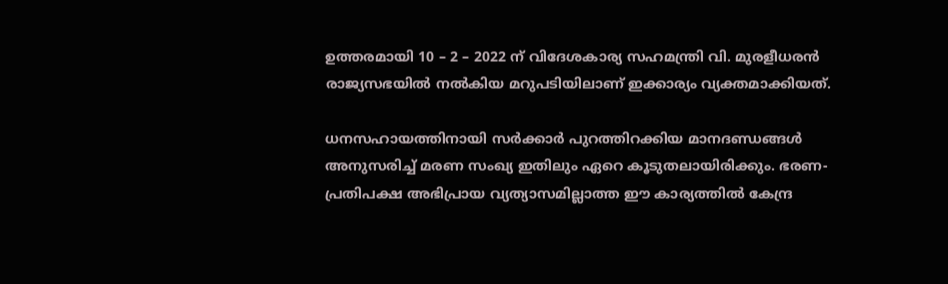ഉത്തരമായി 10 – 2 – 2022 ന് വിദേശകാര്യ സഹമന്ത്രി വി. മുരളീധരന്‍ രാജ്യസഭയില്‍ നല്‍കിയ മറുപടിയിലാണ് ഇക്കാര്യം വ്യക്തമാക്കിയത്.

ധനസഹായത്തിനായി സര്‍ക്കാര്‍ പുറത്തിറക്കിയ മാനദണ്ഡങ്ങള്‍ അനുസരിച്ച് മരണ സംഖ്യ ഇതിലും ഏറെ കൂടുതലായിരിക്കും. ഭരണ- പ്രതിപക്ഷ അഭിപ്രായ വ്യത്യാസമില്ലാത്ത ഈ കാര്യത്തില്‍ കേന്ദ്ര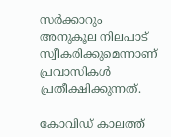സര്‍ക്കാറും അനുകൂല നിലപാട് സ്വീകരിക്കുമെന്നാണ് പ്രവാസികള്‍ പ്രതീക്ഷിക്കുന്നത്.

കോവിഡ് കാലത്ത്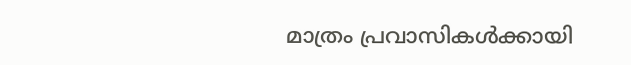മാത്രം പ്രവാസികള്‍ക്കായി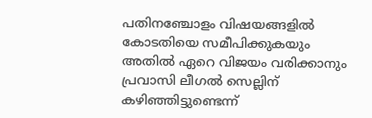പതിനഞ്ചോളം വിഷയങ്ങളില്‍ കോടതിയെ സമീപിക്കുകയും അതില്‍ ഏറെ വിജയം വരിക്കാനും പ്രവാസി ലീഗല്‍ സെല്ലിന് കഴിഞ്ഞിട്ടുണ്ടെന്ന്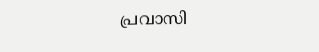പ്രവാസി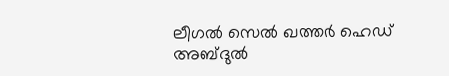ലീഗല്‍ സെല്‍ ഖത്തര്‍ ഹെഡ് അബ്ദുല്‍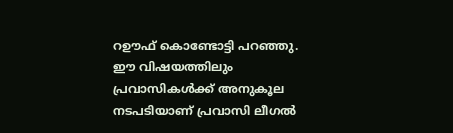റഊഫ് കൊണ്ടോട്ടി പറഞ്ഞു.
ഈ വിഷയത്തിലും പ്രവാസികള്‍ക്ക് അനുകൂല നടപടിയാണ് പ്രവാസി ലീഗല്‍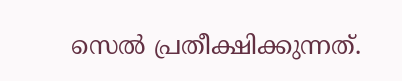സെല്‍ പ്രതീക്ഷിക്കുന്നത്.